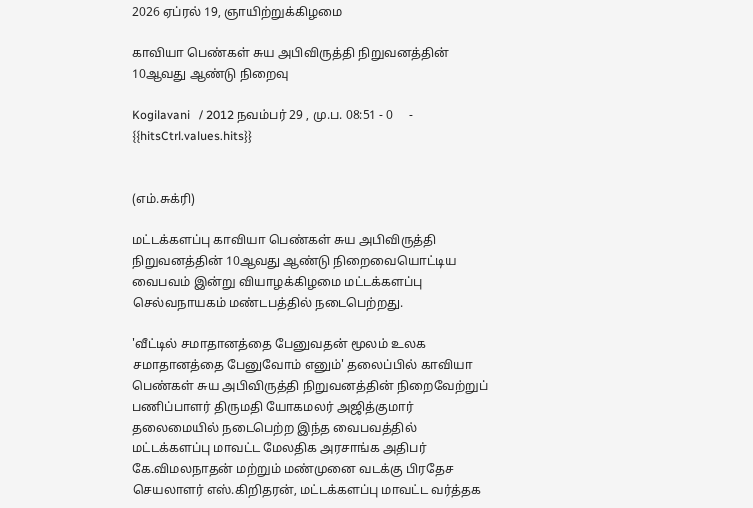2026 ஏப்ரல் 19, ஞாயிற்றுக்கிழமை

காவியா பெண்கள் சுய அபிவிருத்தி நிறுவனத்தின் 10ஆவது ஆண்டு நிறைவு

Kogilavani   / 2012 நவம்பர் 29 , மு.ப. 08:51 - 0     - {{hitsCtrl.values.hits}}


(எம்.சுக்ரி)

மட்டக்களப்பு காவியா பெண்கள் சுய அபிவிருத்தி நிறுவனத்தின் 10ஆவது ஆண்டு நிறைவையொட்டிய வைபவம் இன்று வியாழக்கிழமை மட்டக்களப்பு செல்வநாயகம் மண்டபத்தில் நடைபெற்றது.

'வீட்டில் சமாதானத்தை பேனுவதன் மூலம் உலக சமாதானத்தை பேனுவோம் எனும்' தலைப்பில் காவியா பெண்கள் சுய அபிவிருத்தி நிறுவனத்தின் நிறைவேற்றுப் பணிப்பாளர் திருமதி யோகமலர் அஜித்குமார் தலைமையில் நடைபெற்ற இந்த வைபவத்தில் மட்டக்களப்பு மாவட்ட மேலதிக அரசாங்க அதிபர் கே.விமலநாதன் மற்றும் மண்முனை வடக்கு பிரதேச செயலாளர் எஸ்.கிறிதரன், மட்டக்களப்பு மாவட்ட வர்த்தக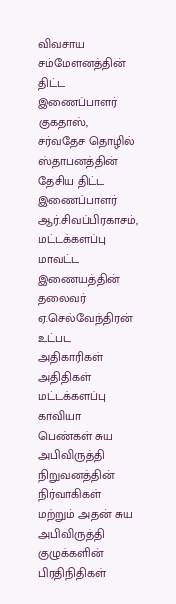விவசாய சம்மேளனத்தின் திட்ட இணைப்பாளர் குகதாஸ், சர்வதேச தொழில் ஸ்தாபனத்தின் தேசிய திட்ட இணைப்பாளர் ஆர்.சிவப்பிரகாசம், மட்டக்களப்பு மாவட்ட இணையத்தின் தலைவர் ஏ.செல்வேந்திரன் உட்பட அதிகாரிகள் அதிதிகள் மட்டக்களப்பு காவியா பெண்கள் சுய அபிவிருத்தி நிறுவனத்தின் நிர்வாகிகள் மற்றும் அதன் சுய அபிவிருத்தி குழுக்களின் பிரதிநிதிகள்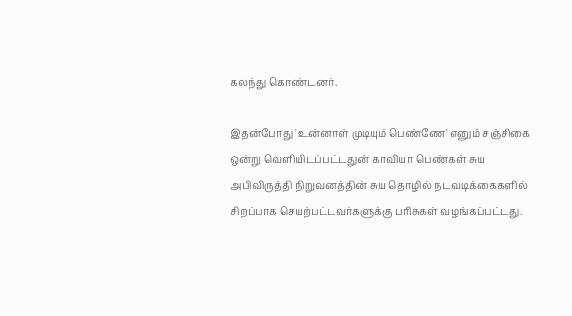கலந்து கொண்டனர்.

இதன்போது 'உன்னாள் முடியும் பெண்ணே' எனும் சஞ்சிகை ஒன்று வெளியிடப்பட்டதுன் காவியா பெண்கள் சுய அபிவிருத்தி நிறுவனத்தின் சுய தொழில் நடவடிக்கைகளில் சிறப்பாக செயற்பட்டவர்களுக்கு பரிசுகள் வழங்கப்பட்டது.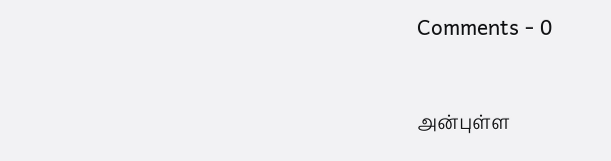Comments - 0


அன்புள்ள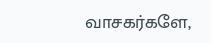வாசகர்களே,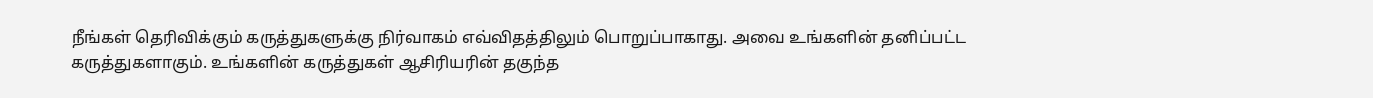நீங்கள் தெரிவிக்கும் கருத்துகளுக்கு நிர்வாகம் எவ்விதத்திலும் பொறுப்பாகாது. அவை உங்களின் தனிப்பட்ட கருத்துகளாகும். உங்களின் கருத்துகள் ஆசிரியரின் தகுந்த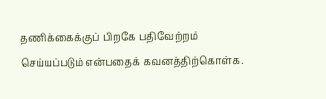தணிக்கைக்குப் பிறகே பதிவேற்றம் செய்யப்படும் என்பதைக் கவனத்திற்கொள்க.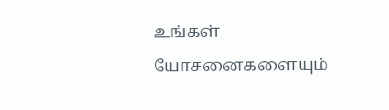உங்கள் யோசனைகளையும்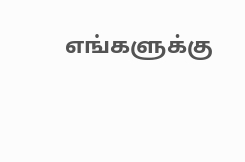எங்களுக்கு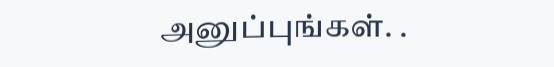அனுப்புங்கள். .